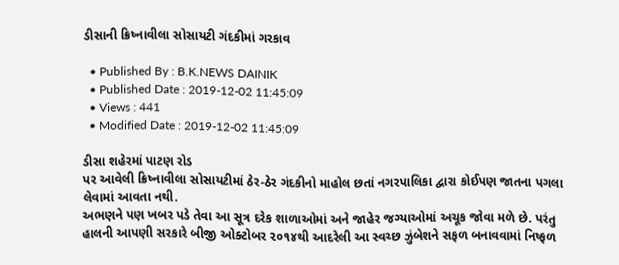ડીસાની ક્રિષ્નાવીલા સોસાયટી ગંદકીમાં ગરકાવ

  • Published By : B.K.NEWS DAINIK
  • Published Date : 2019-12-02 11:45:09
  • Views : 441
  • Modified Date : 2019-12-02 11:45:09

ડીસા શહેરમાં પાટણ રોડ
પર આવેલી ક્રિષ્નાવીલા સોસાયટીમાં ઠેર-ઠેર ગંદકીનો માહોલ છતાં નગરપાલિકા દ્વારા કોઈપણ જાતના પગલા લેવામાં આવતા નથી.
અભણને પણ ખબર પડે તેવા આ સૂત્ર દરેક શાળાઓમાં અને જાહેર જગ્યાઓમાં અચૂક જોવા મળે છે. પરંતુ હાલની આપણી સરકારે બીજી ઓક્ટોબર ૨૦૧૪થી આદરેલી આ સ્વચ્છ ઝુંબેશને સફળ બનાવવામાં નિષ્ફળ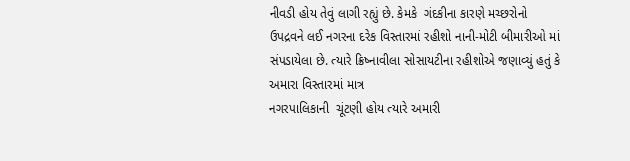નીવડી હોય તેવું લાગી રહ્યું છે. કેમકે  ગંદકીના કારણે મચ્છરોનો
ઉપદ્રવને લઈ નગરના દરેક વિસ્તારમાં રહીશો નાની-મોટી બીમારીઓ માં સંપડાયેલા છે. ત્યારે ક્રિષ્નાવીલા સોસાયટીના રહીશોએ જણાવ્યું હતું કે અમારા વિસ્તારમાં માત્ર
નગરપાલિકાની  ચૂંટણી હોય ત્યારે અમારી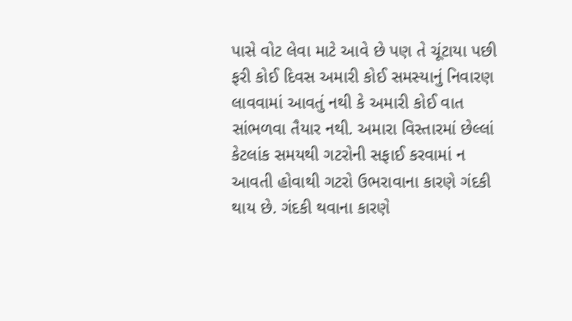પાસે વોટ લેવા માટે આવે છે પણ તે ચૂંટાયા પછી  ફરી કોઈ દિવસ અમારી કોઈ સમસ્યાનું નિવારણ લાવવામાં આવતું નથી કે અમારી કોઈ વાત સાંભળવા તૈયાર નથી. અમારા વિસ્તારમાં છેલ્લાં કેટલાંક સમયથી ગટરોની સફાઈ કરવામાં ન આવતી હોવાથી ગટરો ઉભરાવાના કારણે ગંદકી થાય છે. ગંદકી થવાના કારણે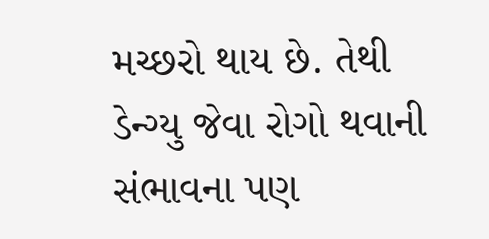મચ્છરો થાય છે. તેથી ડેન્ગ્યુ જેવા રોગો થવાની સંભાવના પણ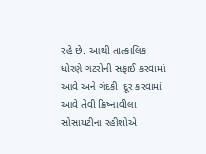રહે છે. આથી તાત્કાલિક ધોરણે ગટરોની સફાઈ કરવામાં આવે અને ગંદકી  દૂર કરવામાં આવે તેવી ક્રિષ્નાવીલા સોસાયટીના રહીશોએ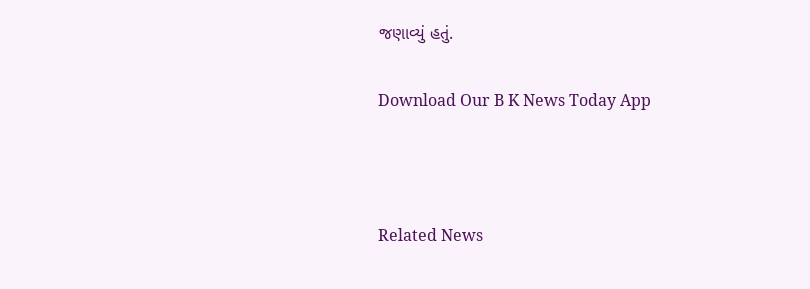જણાવ્યું હતું.

Download Our B K News Today App



Related News